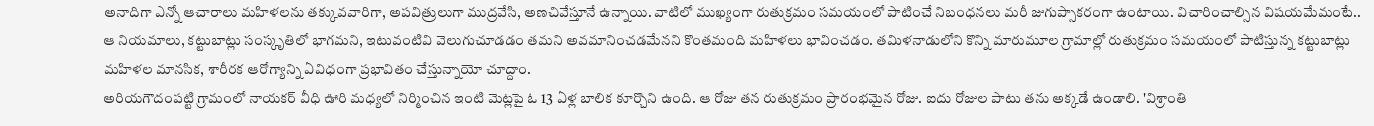అనాదిగా ఎన్నో ఆచారాలు మహిళలను తక్కువవారిగా, అపవిత్రులుగా ముద్రవేసి, అణచివేస్తూనే ఉన్నాయి. వాటిలో ముఖ్యంగా రుతుక్రమం సమయంలో పాటించే నిబంధనలు మరీ జుగుప్సాకరంగా ఉంటాయి. విచారించాల్సిన విషయమేమంటే.. ఆ నియమాలు, కట్టుబాట్లు సంస్కృతిలో భాగమని, ఇటువంటివి వెలుగుచూడడం తమని అవమానించడమేనని కొంతమంది మహిళలు భావించడం. తమిళనాడులోని కొన్ని మారుమూల గ్రామాల్లో రుతుక్రమం సమయంలో పాటిస్తున్న కట్టుబాట్లు మహిళల మానసిక, శారీరక ఆరోగ్యాన్ని ఏవిధంగా ప్రభావితం చేస్తున్నాయో చూద్దాం.
అరియగౌదంపట్టి గ్రామంలో నాయకర్ వీధి ఊరి మధ్యలో నిర్మించిన ఇంటి మెట్లపై ఓ 13 ఏళ్ల బాలిక కూర్చొని ఉంది. ఆ రోజు తన రుతుక్రమం ప్రారంభమైన రోజు. ఐదు రోజుల పాటు తను అక్కడే ఉండాలి. 'విశ్రాంతి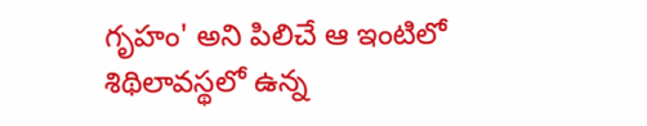గృహం' అని పిలిచే ఆ ఇంటిలో శిథిలావస్థలో ఉన్న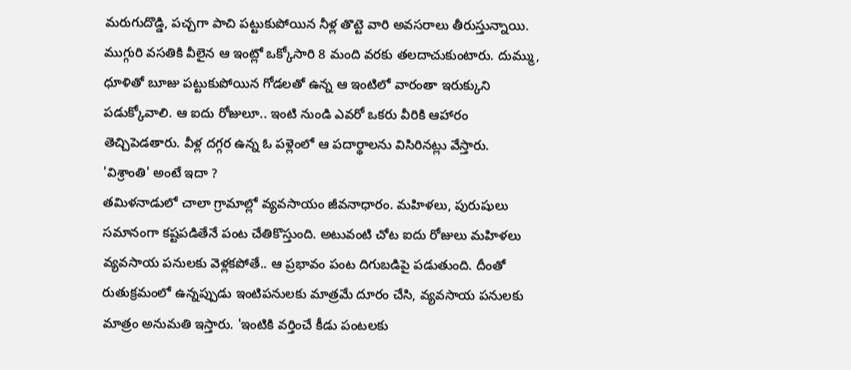మరుగుదొడ్డి, పచ్చగా పాచి పట్టుకుపోయిన నీళ్ల తొట్టె వారి అవసరాలు తీరుస్తున్నాయి. ముగ్గురి వసతికి వీలైన ఆ ఇంట్లో ఒక్కోసారి 8 మంది వరకు తలదాచుకుంటారు. దుమ్ము, ధూళితో బూజు పట్టుకుపోయిన గోడలతో ఉన్న ఆ ఇంటిలో వారంతా ఇరుక్కుని పడుక్కోవాలి. ఆ ఐదు రోజులూ.. ఇంటి నుండి ఎవరో ఒకరు వీరికి ఆహారం తెచ్చిపెడతారు. వీళ్ల దగ్గర ఉన్న ఓ పళ్లెంలో ఆ పదార్థాలను విసిరినట్లు వేస్తారు.
'విశ్రాంతి' అంటే ఇదా ?
తమిళనాడులో చాలా గ్రామాల్లో వ్యవసాయం జీవనాధారం. మహిళలు, పురుషులు సమానంగా కష్టపడితేనే పంట చేతికొస్తుంది. అటువంటి చోట ఐదు రోజులు మహిళలు వ్యవసాయ పనులకు వెళ్లకపోతే.. ఆ ప్రభావం పంట దిగుబడిపై పడుతుంది. దీంతో రుతుక్రమంలో ఉన్నప్పుడు ఇంటిపనులకు మాత్రమే దూరం చేసి, వ్యవసాయ పనులకు మాత్రం అనుమతి ఇస్తారు. 'ఇంటికి వర్తించే కీడు పంటలకు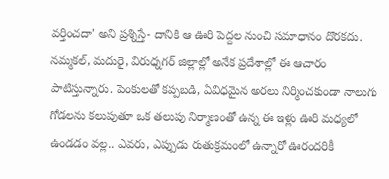వర్తించదా' అని ప్రశ్నిస్తే- దానికి ఆ ఊరి పెద్దల నుంచి సమాధానం దొరకదు.
నమ్మకల్, మదురై, విరుధ్నగర్ జిల్లాల్లో అనేక ప్రదేశాల్లో ఈ ఆచారం పాటిస్తున్నారు. పెంకులతో కప్పబడి, ఏవిధమైన అరలు నిర్మించకుండా నాలుగు గోడలను కలుపుతూ ఒక తలుపు నిర్మాణంతో ఉన్న ఈ ఇళ్లు ఊరి మధ్యలో ఉండడం వల్ల.. ఎవరు, ఎప్పుడు రుతుక్రమంలో ఉన్నారో ఊరందరికీ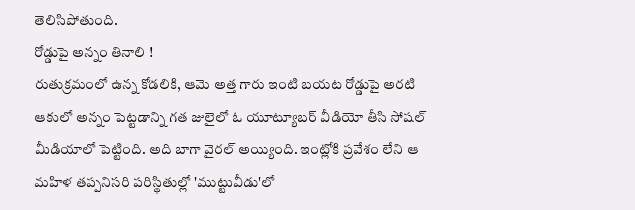తెలిసిపోతుంది.
రోడ్డుపై అన్నం తినాలి !
రుతుక్రమంలో ఉన్న కోడలికి, ఆమె అత్త గారు ఇంటి బయట రోడ్డుపై అరటి ఆకులో అన్నం పెట్టడాన్ని గత జులైలో ఓ యూట్యూబర్ వీడియో తీసి సోషల్ మీడియాలో పెట్టింది. అది బాగా వైరల్ అయ్యింది. ఇంట్లోకి ప్రవేశం లేని ఆ మహిళ తప్పనిసరి పరిస్థితుల్లో 'ముట్టువీడు'లో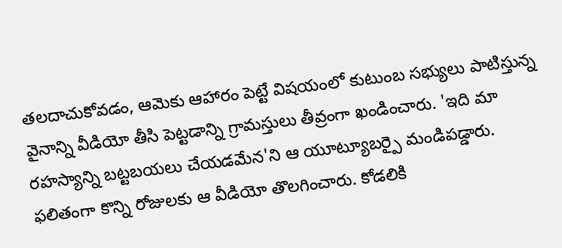తలదాచుకోవడం, ఆమెకు ఆహారం పెట్టే విషయంలో కుటుంబ సభ్యులు పాటిస్తున్న వైనాన్ని వీడియో తీసి పెట్టడాన్ని గ్రామస్తులు తీవ్రంగా ఖండించారు. 'ఇది మా రహస్యాన్ని బట్టబయలు చేయడమేన'ని ఆ యూట్యూబర్పై మండిపడ్డారు. ఫలితంగా కొన్ని రోజులకు ఆ వీడియో తొలగించారు. కోడలికి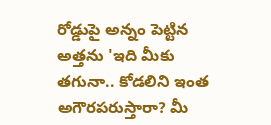రోడ్డుపై అన్నం పెట్టిన అత్తను 'ఇది మీకు తగునా.. కోడలిని ఇంత అగౌరపరుస్తారా? మీ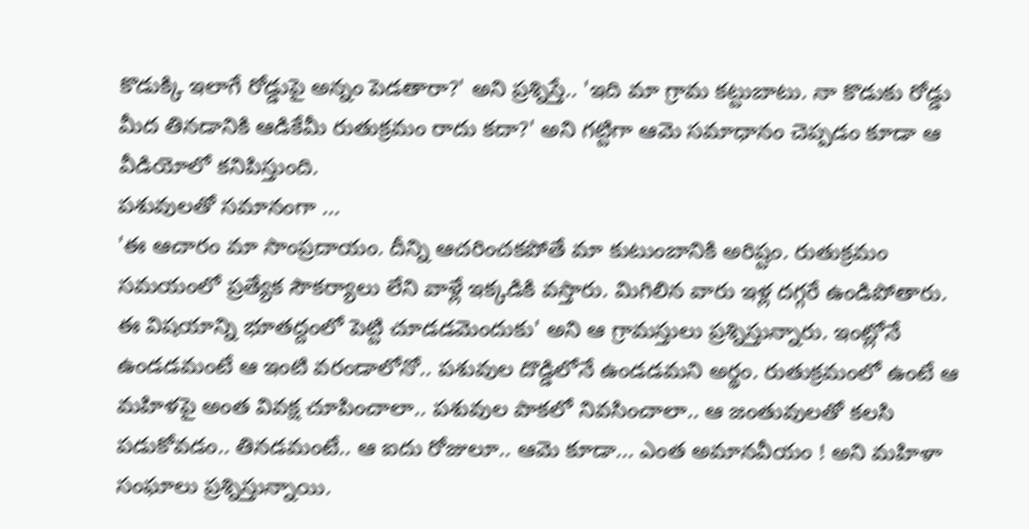కొడుక్కి ఇలాగే రోడ్డుపై అన్నం పెడతారా?' అని ప్రశ్నిస్తే.. 'ఇది మా గ్రామ కట్టుబాటు. నా కొడుకు రోడ్డు మీద తినడానికి ఆడికేమీ రుతుక్రమం రాదు కదా?' అని గట్టిగా ఆమె సమాధానం చెప్పడం కూడా ఆ వీడియోలో కనిపిస్తుంది.
పశువులతో సమానంగా ...
'ఈ ఆచారం మా సాంప్రదాయం. దీన్ని ఆచరించకపోతే మా కుటుంబానికి అరిష్టం. రుతుక్రమం సమయంలో ప్రత్యేక సౌకర్యాలు లేని వాళ్లే ఇక్కడికి వస్తారు. మిగిలిన వారు ఇళ్ల దగ్గరే ఉండిపోతారు. ఈ విషయాన్ని భూతద్దంలో పెట్టి చూడడమెందుకు' అని ఆ గ్రామస్తులు ప్రశ్నిస్తున్నారు. ఇంట్లోనే ఉండడమంటే ఆ ఇంటి వరండాలోనో.. పశువుల దొడ్డిలోనే ఉండడమని అర్థం. రుతుక్రమంలో ఉంటే ఆ మహిళపై అంత వివక్ష చూపించాలా.. పశువుల పాకలో నివసించాలా.. ఆ జంతువులతో కలసి పడుకోవడం.. తినడమంటే.. ఆ ఐదు రోజులూ.. ఆమె కూడా... ఎంత అమానవీయం ! అని మహిళా సంఘాలు ప్రశ్నిస్తున్నాయి.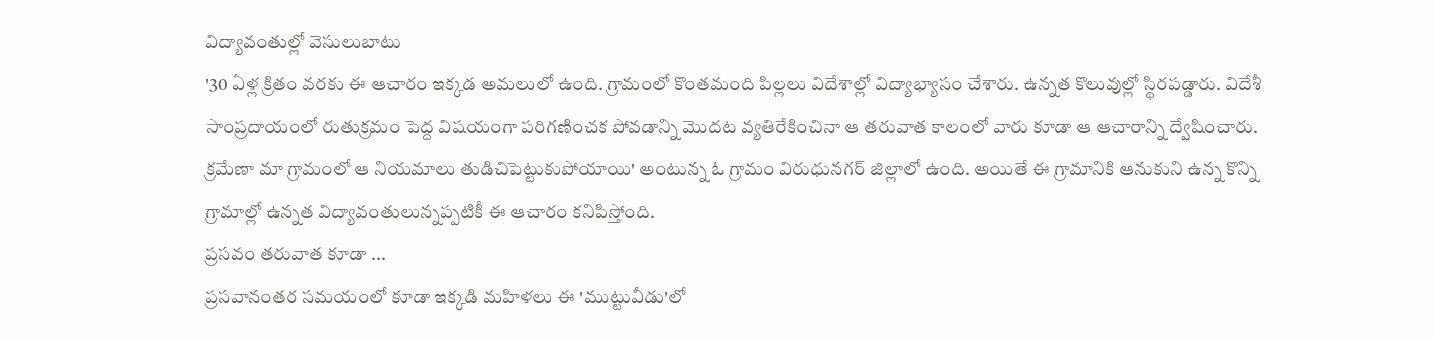విద్యావంతుల్లో వెసులుబాటు
'30 ఏళ్ల క్రితం వరకు ఈ ఆచారం ఇక్కడ అమలులో ఉంది. గ్రామంలో కొంతమంది పిల్లలు విదేశాల్లో విద్యాభ్యాసం చేశారు. ఉన్నత కొలువుల్లో స్థిరపడ్డారు. విదేశీ సాంప్రదాయంలో రుతుక్రమం పెద్ద విషయంగా పరిగణించక పోవడాన్ని మొదట వ్యతిరేకించినా ఆ తరువాత కాలంలో వారు కూడా ఆ ఆచారాన్ని ద్వేషించారు. క్రమేణా మా గ్రామంలో ఆ నియమాలు తుడిచిపెట్టుకుపోయాయి' అంటున్న ఓ గ్రామం విరుధునగర్ జిల్లాలో ఉంది. అయితే ఈ గ్రామానికి ఆనుకుని ఉన్న కొన్ని గ్రామాల్లో ఉన్నత విద్యావంతులున్నప్పటికీ ఈ ఆచారం కనిపిస్తోంది.
ప్రసవం తరువాత కూడా ...
ప్రసవానంతర సమయంలో కూడా ఇక్కడి మహిళలు ఈ 'ముట్టువీడు'లో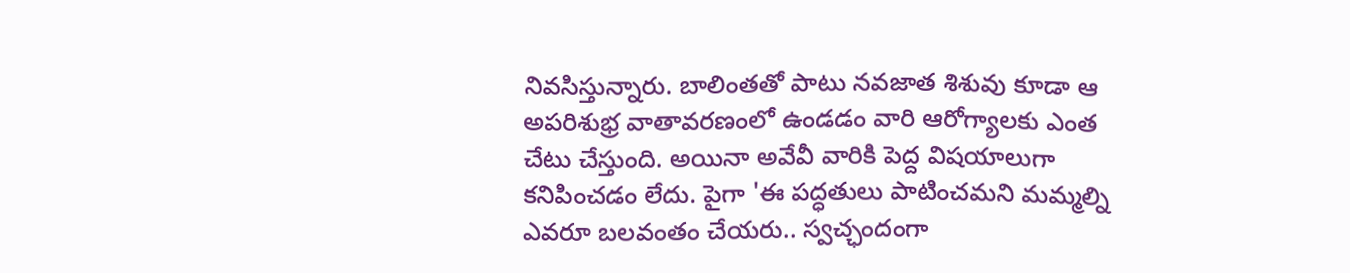నివసిస్తున్నారు. బాలింతతో పాటు నవజాత శిశువు కూడా ఆ అపరిశుభ్ర వాతావరణంలో ఉండడం వారి ఆరోగ్యాలకు ఎంత చేటు చేస్తుంది. అయినా అవేవీ వారికి పెద్ద విషయాలుగా కనిపించడం లేదు. పైగా 'ఈ పద్ధతులు పాటించమని మమ్మల్ని ఎవరూ బలవంతం చేయరు.. స్వచ్ఛందంగా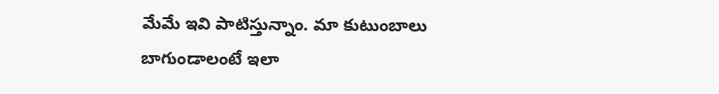మేమే ఇవి పాటిస్తున్నాం. మా కుటుంబాలు బాగుండాలంటే ఇలా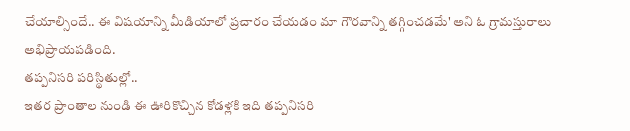చేయాల్సిందే.. ఈ విషయాన్ని మీడియాలో ప్రచారం చేయడం మా గౌరవాన్ని తగ్గించడమే' అని ఓ గ్రామస్తురాలు అభిప్రాయపడింది.
తప్పనిసరి పరిస్థితుల్లో..
ఇతర ప్రాంతాల నుండి ఈ ఊరికొచ్చిన కోడళ్లకి ఇది తప్పనిసరి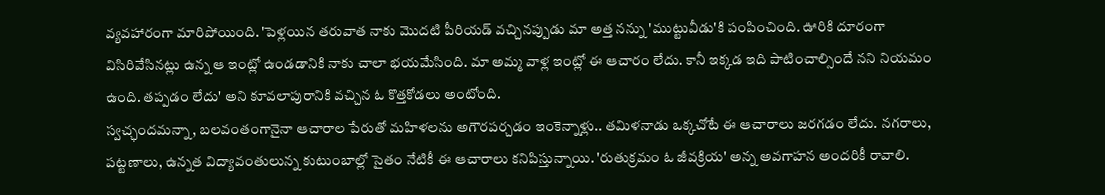వ్యవహారంగా మారిపోయింది. 'పెళ్లయిన తరువాత నాకు మొదటి పీరియడ్ వచ్చినప్పుడు మా అత్త నన్ను 'ముట్టువీడు'కి పంపించింది. ఊరికి దూరంగా విసిరివేసినట్లు ఉన్న ఆ ఇంట్లో ఉండడానికి నాకు చాలా భయమేసింది. మా అమ్మ వాళ్ల ఇంట్లో ఈ ఆచారం లేదు. కానీ ఇక్కడ ఇది పాటించాల్సిందే నని నియమం ఉంది. తప్పడం లేదు' అని కూవలాపురానికి వచ్చిన ఓ కొత్తకోడలు అంటోంది.
స్వచ్ఛందమన్నా, బలవంతంగానైనా ఆచారాల పేరుతో మహిళలను అగౌరపర్చడం ఇంకెన్నాళ్లు.. తమిళనాడు ఒక్కచోటే ఈ ఆచారాలు జరగడం లేదు. నగరాలు, పట్టణాలు, ఉన్నత విద్యావంతులున్న కుటుంబాల్లో సైతం నేటికీ ఈ ఆచారాలు కనిపిస్తున్నాయి. 'రుతుక్రమం ఓ జీవక్రియ' అన్న అవగాహన అందరికీ రావాలి.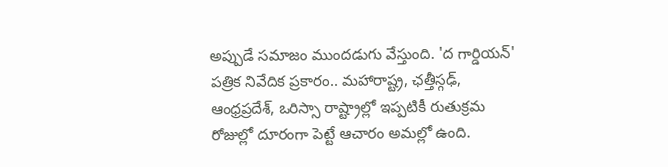అప్పుడే సమాజం ముందడుగు వేస్తుంది. 'ద గార్డియన్' పత్రిక నివేదిక ప్రకారం.. మహారాష్ట్ర, ఛత్తీస్గఢ్, ఆంధ్రప్రదేశ్, ఒరిస్సా రాష్ట్రాల్లో ఇప్పటికీ రుతుక్రమ రోజుల్లో దూరంగా పెట్టే ఆచారం అమల్లో ఉంది.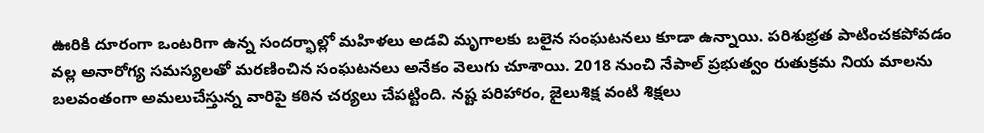ఊరికి దూరంగా ఒంటరిగా ఉన్న సందర్భాల్లో మహిళలు అడవి మృగాలకు బలైన సంఘటనలు కూడా ఉన్నాయి. పరిశుభ్రత పాటించకపోవడం వల్ల అనారోగ్య సమస్యలతో మరణించిన సంఘటనలు అనేకం వెలుగు చూశాయి. 2018 నుంచి నేపాల్ ప్రభుత్వం రుతుక్రమ నియ మాలను బలవంతంగా అమలుచేస్తున్న వారిపై కఠిన చర్యలు చేపట్టింది. నష్ట పరిహారం, జైలుశిక్ష వంటి శిక్షలు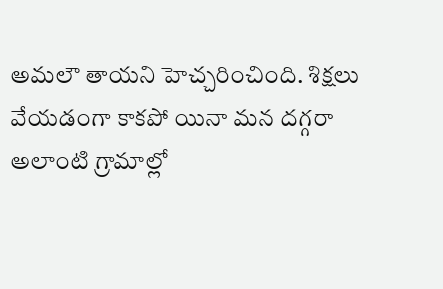అమలౌ తాయని హెచ్చరించింది. శిక్షలు వేయడంగా కాకపో యినా మన దగ్గరా అలాంటి గ్రామాల్లో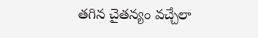తగిన చైతన్యం వచ్చేలా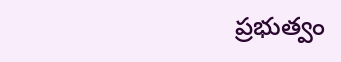ప్రభుత్వం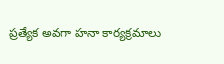ప్రత్యేక అవగా హనా కార్యక్రమాలు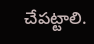చేపట్టాలి.